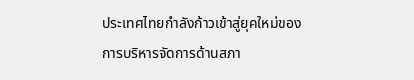ประเทศไทยกำลังก้าวเข้าสู่ยุคใหม่ของการบริหารจัดการด้านสภา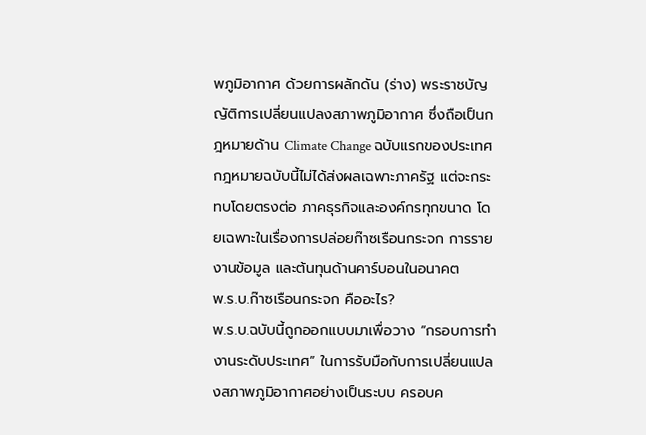พภูมิอากาศ ด้วยการผลักดัน (ร่าง) พระราชบัญญัติการเปลี่ยนแปลงสภาพภูมิอากาศ ซึ่งถือเป็นกฎหมายด้าน Climate Change ฉบับแรกของประเทศ
กฎหมายฉบับนี้ไม่ได้ส่งผลเฉพาะภาครัฐ แต่จะกระทบโดยตรงต่อ ภาคธุรกิจและองค์กรทุกขนาด โดยเฉพาะในเรื่องการปล่อยก๊าซเรือนกระจก การรายงานข้อมูล และต้นทุนด้านคาร์บอนในอนาคต
พ.ร.บ.ก๊าซเรือนกระจก คืออะไร?
พ.ร.บ.ฉบับนี้ถูกออกแบบมาเพื่อวาง “กรอบการทำงานระดับประเทศ” ในการรับมือกับการเปลี่ยนแปลงสภาพภูมิอากาศอย่างเป็นระบบ ครอบค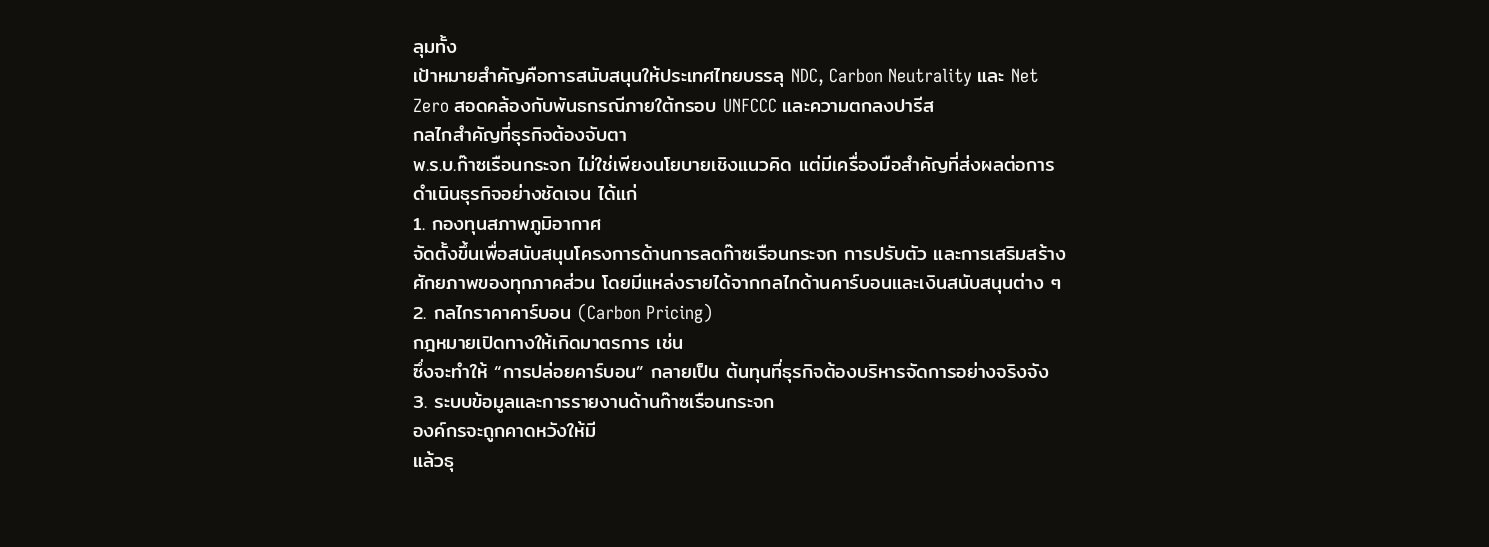ลุมทั้ง
เป้าหมายสำคัญคือการสนับสนุนให้ประเทศไทยบรรลุ NDC, Carbon Neutrality และ Net Zero สอดคล้องกับพันธกรณีภายใต้กรอบ UNFCCC และความตกลงปารีส
กลไกสำคัญที่ธุรกิจต้องจับตา
พ.ร.บ.ก๊าซเรือนกระจก ไม่ใช่เพียงนโยบายเชิงแนวคิด แต่มีเครื่องมือสำคัญที่ส่งผลต่อการดำเนินธุรกิจอย่างชัดเจน ได้แก่
1. กองทุนสภาพภูมิอากาศ
จัดตั้งขึ้นเพื่อสนับสนุนโครงการด้านการลดก๊าซเรือนกระจก การปรับตัว และการเสริมสร้างศักยภาพของทุกภาคส่วน โดยมีแหล่งรายได้จากกลไกด้านคาร์บอนและเงินสนับสนุนต่าง ๆ
2. กลไกราคาคาร์บอน (Carbon Pricing)
กฎหมายเปิดทางให้เกิดมาตรการ เช่น
ซึ่งจะทำให้ “การปล่อยคาร์บอน” กลายเป็น ต้นทุนที่ธุรกิจต้องบริหารจัดการอย่างจริงจัง
3. ระบบข้อมูลและการรายงานด้านก๊าซเรือนกระจก
องค์กรจะถูกคาดหวังให้มี
แล้วธุ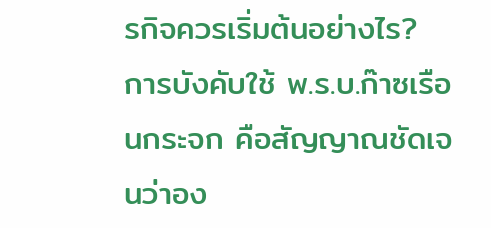รกิจควรเริ่มต้นอย่างไร?
การบังคับใช้ พ.ร.บ.ก๊าซเรือนกระจก คือสัญญาณชัดเจนว่าอง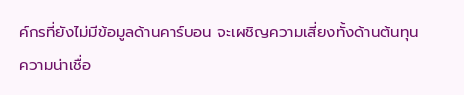ค์กรที่ยังไม่มีข้อมูลด้านคาร์บอน จะเผชิญความเสี่ยงทั้งด้านต้นทุน ความน่าเชื่อ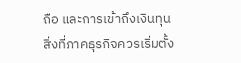ถือ และการเข้าถึงเงินทุน
สิ่งที่ภาคธุรกิจควรเริ่มตั้ง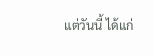แต่วันนี้ ได้แก่